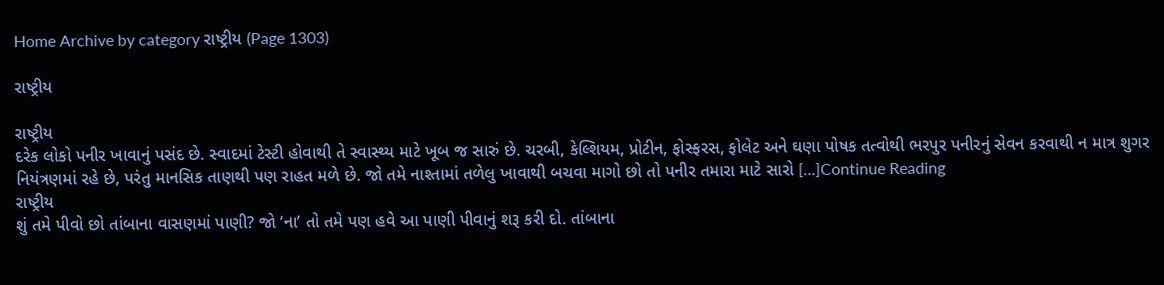Home Archive by category રાષ્ટ્રીય (Page 1303)

રાષ્ટ્રીય

રાષ્ટ્રીય
દરેક લોકો પનીર ખાવાનું પસંદ છે. સ્વાદમાં ટેસ્ટી હોવાથી તે સ્વાસ્થ્ય માટે ખૂબ જ સારું છે. ચરબી, કેલ્શિયમ, પ્રોટીન, ફોસ્ફરસ, ફોલેટ અને ઘણા પોષક તત્વોથી ભરપુર પનીરનું સેવન કરવાથી ન માત્ર શુગર નિયંત્રણમાં રહે છે, પરંતુ માનસિક તાણથી પણ રાહત મળે છે. જો તમે નાશ્તામાં તળેલુ ખાવાથી બચવા માગો છો તો પનીર તમારા માટે સારો […]Continue Reading
રાષ્ટ્રીય
શું તમે પીવો છો તાંબાના વાસણમાં પાણી? જો ‘ના’ તો તમે પણ હવે આ પાણી પીવાનું શરૂ કરી દો. તાંબાના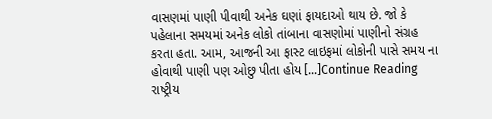વાસણમાં પાણી પીવાથી અનેક ઘણાં ફાયદાઓ થાય છે. જો કે પહેલાના સમયમાં અનેક લોકો તાંબાના વાસણોમાં પાણીનો સંગ્રહ કરતા હતા. આમ, આજની આ ફાસ્ટ લાઇફમાં લોકોની પાસે સમય ના હોવાથી પાણી પણ ઓછુ પીતા હોય […]Continue Reading
રાષ્ટ્રીય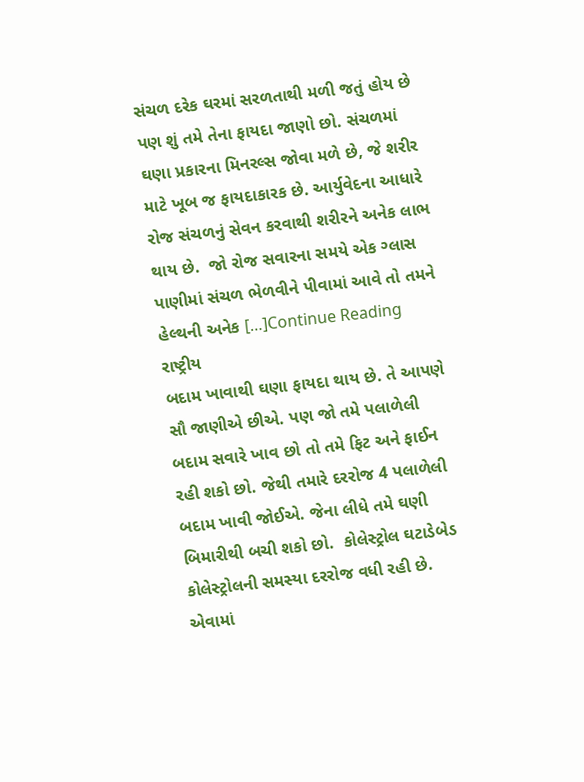સંચળ દરેક ઘરમાં સરળતાથી મળી જતું હોય છે પણ શું તમે તેના ફાયદા જાણો છો. સંચળમાં ઘણા પ્રકારના મિનરલ્સ જોવા મળે છે, જે શરીર માટે ખૂબ જ ફાયદાકારક છે. આર્યુવેદના આધારે રોજ સંચળનું સેવન કરવાથી શરીરને અનેક લાભ થાય છે.  જો રોજ સવારના સમયે એક ગ્લાસ પાણીમાં સંચળ ભેળવીને પીવામાં આવે તો તમને હેલ્થની અનેક […]Continue Reading
રાષ્ટ્રીય
બદામ ખાવાથી ઘણા ફાયદા થાય છે. તે આપણે સૌ જાણીએ છીએ. પણ જો તમે પલાળેલી બદામ સવારે ખાવ છો તો તમે ફિટ અને ફાઈન રહી શકો છો. જેથી તમારે દરરોજ 4 પલાળેલી બદામ ખાવી જોઈએ. જેના લીધે તમે ઘણી બિમારીથી બચી શકો છો.  કોલેસ્ટ્રોલ ઘટાડેબેડ કોલેસ્ટ્રોલની સમસ્યા દરરોજ વધી રહી છે. એવામાં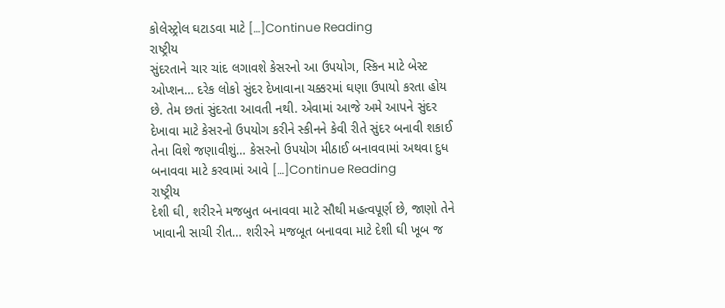કોલેસ્ટ્રોલ ઘટાડવા માટે […]Continue Reading
રાષ્ટ્રીય
સુંદરતાને ચાર ચાંદ લગાવશે કેસરનો આ ઉપયોગ, સ્કિન માટે બેસ્ટ ઓપ્શન… દરેક લોકો સુંદર દેખાવાના ચક્કરમાં ઘણા ઉપાયો કરતા હોય છે. તેમ છતાં સુંદરતા આવતી નથી. એવામાં આજે અમે આપને સુંદર દેખાવા માટે કેસરનો ઉપયોગ કરીને સ્કીનને કેવી રીતે સુંદર બનાવી શકાઈ તેના વિશે જણાવીશું… કેસરનો ઉપયોગ મીઠાઈ બનાવવામાં અથવા દુધ બનાવવા માટે કરવામાં આવે […]Continue Reading
રાષ્ટ્રીય
દેશી ઘી, શરીરને મજબુત બનાવવા માટે સૌથી મહત્વપૂર્ણ છે, જાણો તેને ખાવાની સાચી રીત… શરીરને મજબૂત બનાવવા માટે દેશી ઘી ખૂબ જ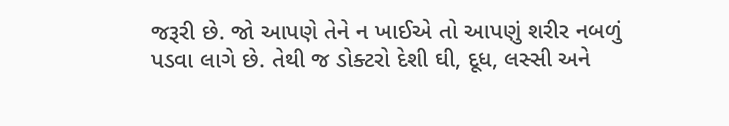જરૂરી છે. જો આપણે તેને ન ખાઈએ તો આપણું શરીર નબળું પડવા લાગે છે. તેથી જ ડોક્ટરો દેશી ઘી, દૂધ, લસ્સી અને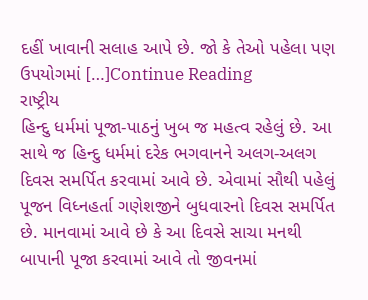દહીં ખાવાની સલાહ આપે છે. જો કે તેઓ પહેલા પણ ઉપયોગમાં […]Continue Reading
રાષ્ટ્રીય
હિન્દુ ધર્મમાં પૂજા-પાઠનું ખુબ જ મહત્વ રહેલું છે. આ સાથે જ હિન્દુ ધર્મમાં દરેક ભગવાનને અલગ-અલગ દિવસ સમર્પિત કરવામાં આવે છે. એવામાં સૌથી પહેલું પૂજન વિધ્નહર્તા ગણેશજીને બુધવારનો દિવસ સમર્પિત છે. માનવામાં આવે છે કે આ દિવસે સાચા મનથી બાપાની પૂજા કરવામાં આવે તો જીવનમાં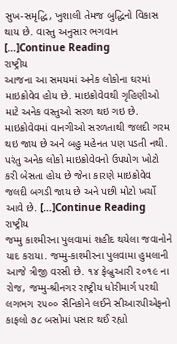સુખ-સમૃદ્ધિ, ખુશાલી તેમજ બુદ્ધિનો વિકાસ થાય છે. વાસ્તુ અનુસાર ભગવાન […]Continue Reading
રાષ્ટ્રીય
આજના આ સમયમાં અનેક લોકોના ઘરમાં માઇક્રોવેવ હોય છે. માઇક્રોવેવથી ગૃહિણીઓ માટે અનેક વસ્તુઓ સરળ થઇ ગઇ છે. માઇક્રોવેવમાં વાનગીઓ સરળતાથી જલદી ગરમ થઇ જાય છે અને બહુ મહેનત પણ પડતી નથી. પરંતુ અનેક લોકો માઇક્રોવેવનો ઉપયોગ ખોટો કરી બેસતા હોય છે જેના કારણે માઇક્રોવેવ જલદી બગડી જાય છે અને પછી મોટો ખર્ચો આવે છે. […]Continue Reading
રાષ્ટ્રીય
જમ્મુ કાશ્મીરના પુલવામાં શહીદ થયેલા જવાનોને યાદ કરાયા. જમ્મુ-કાશ્મીરના પુલવામા હુમલાની આજે ત્રીજી વરસી છે. ૧૪ ફેબ્રુઆરી ૨૦૧૯ ના રોજ, જમ્મુ-શ્રીનગર રાષ્ટ્રીય ધોરીમાર્ગ પરથી લગભગ ૨૫૦૦ સૈનિકોને લઈને સીઆરપીએફનો કાફલો ૭૮ બસોમાં પસાર થઈ રહ્યો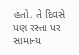હતો. તે દિવસે પણ રસ્તા પર સામાન્ય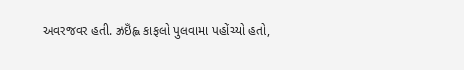અવરજવર હતી. ઝ્રઇઁહ્લ કાફલો પુલવામા પહોંચ્યો હતો,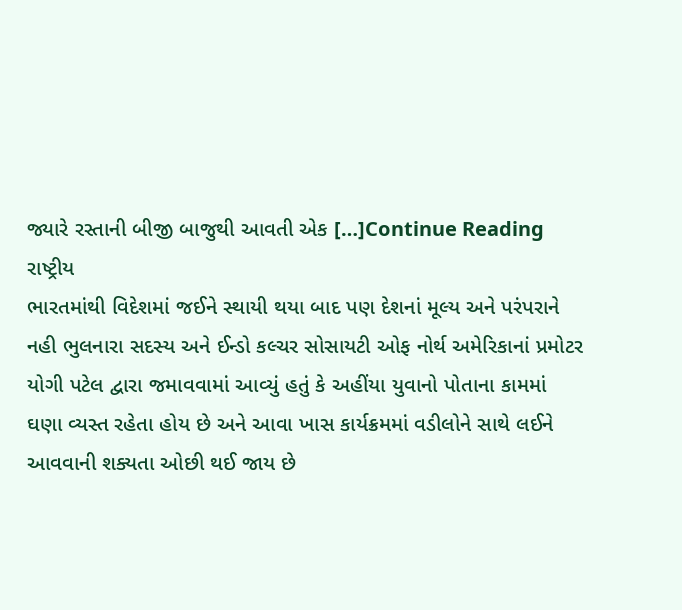જ્યારે રસ્તાની બીજી બાજુથી આવતી એક […]Continue Reading
રાષ્ટ્રીય
ભારતમાંથી વિદેશમાં જઈને સ્થાયી થયા બાદ પણ દેશનાં મૂલ્ય અને પરંપરાને નહી ભુલનારા સદસ્ય અને ઈન્ડો કલ્ચર સોસાયટી ઓફ નોર્થ અમેરિકાનાં પ્રમોટર યોગી પટેલ દ્વારા જમાવવામાં આવ્યું હતું કે અહીંયા યુવાનો પોતાના કામમાં ઘણા વ્યસ્ત રહેતા હોય છે અને આવા ખાસ કાર્યક્રમમાં વડીલોને સાથે લઈને આવવાની શક્યતા ઓછી થઈ જાય છે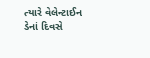ત્યારે વેલેન્ટાઈન ડેનાં દિવસે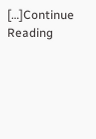[…]Continue Reading